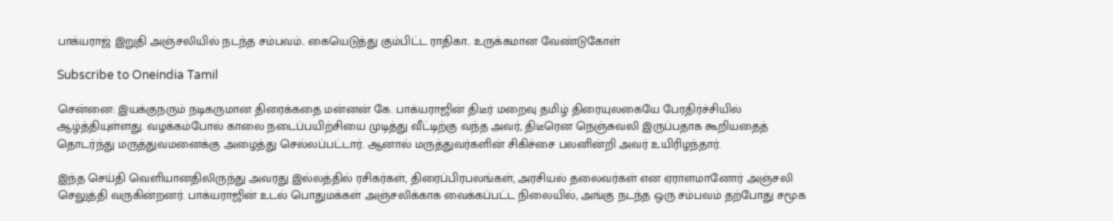பாக்யராஜ் இறுதி அஞ்சலியில் நடந்த சம்பவம்.. கையெடுத்து கும்பிட்ட ராதிகா.. உருக்கமான வேண்டுகோள்

Subscribe to Oneindia Tamil

சென்னை: இயக்குநரும் நடிகருமான திரைக்கதை மன்னன் கே. பாக்யராஜின் திடீர் மறைவு தமிழ் திரையுலகையே பேரதிர்ச்சியில் ஆழ்த்தியுள்ளது. வழக்கம்போல் காலை நடைப்பயிற்சியை முடித்து வீட்டிற்கு வந்த அவர், திடீரென நெஞ்சுவலி இருப்பதாக கூறியதைத் தொடர்ந்து மருத்துவமனைக்கு அழைத்து செல்லப்பட்டார். ஆனால் மருத்துவர்களின் சிகிச்சை பலனின்றி அவர் உயிரிழந்தார்.

இந்த செய்தி வெளியானதிலிருந்து அவரது இல்லத்தில் ரசிகர்கள், திரைப்பிரபலங்கள், அரசியல் தலைவர்கள் என ஏராளமானோர் அஞ்சலி செலுத்தி வருகின்றனர். பாக்யராஜின் உடல் பொதுமக்கள் அஞ்சலிக்காக வைக்கப்பட்ட நிலையில், அங்கு நடந்த ஒரு சம்பவம் தற்போது சமூக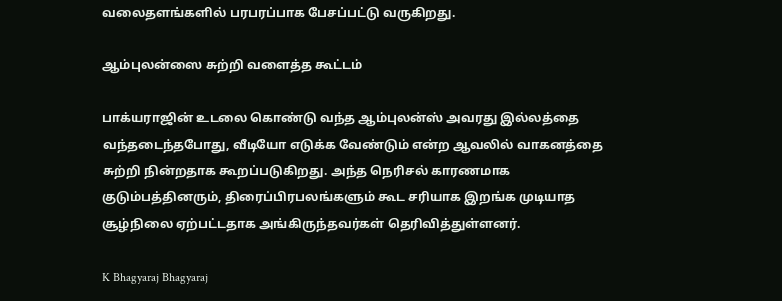வலைதளங்களில் பரபரப்பாக பேசப்பட்டு வருகிறது.

ஆம்புலன்ஸை சுற்றி வளைத்த கூட்டம்

பாக்யராஜின் உடலை கொண்டு வந்த ஆம்புலன்ஸ் அவரது இல்லத்தை வந்தடைந்தபோது, வீடியோ எடுக்க வேண்டும் என்ற ஆவலில் வாகனத்தை சுற்றி நின்றதாக கூறப்படுகிறது. அந்த நெரிசல் காரணமாக குடும்பத்தினரும், திரைப்பிரபலங்களும் கூட சரியாக இறங்க முடியாத சூழ்நிலை ஏற்பட்டதாக அங்கிருந்தவர்கள் தெரிவித்துள்ளனர்.

K Bhagyaraj Bhagyaraj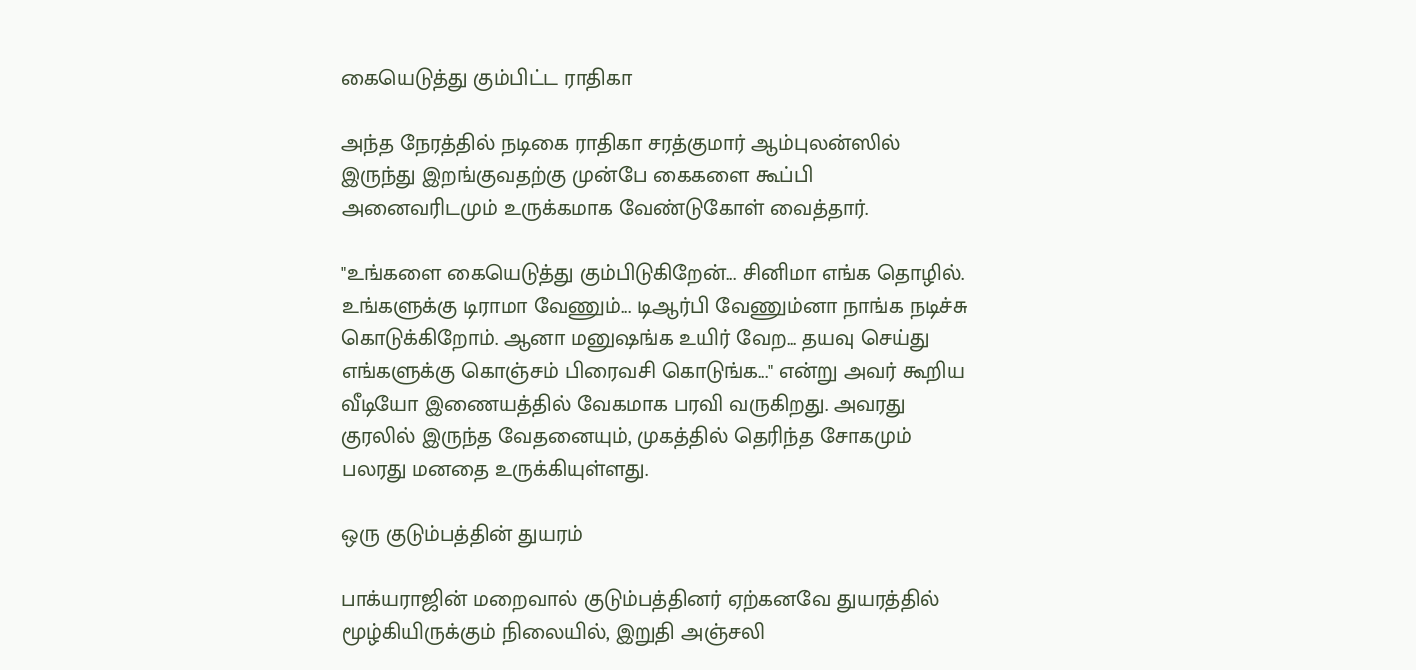கையெடுத்து கும்பிட்ட ராதிகா

அந்த நேரத்தில் நடிகை ராதிகா சரத்குமார் ஆம்புலன்ஸில் இருந்து இறங்குவதற்கு முன்பே கைகளை கூப்பி அனைவரிடமும் உருக்கமாக வேண்டுகோள் வைத்தார்.

"உங்களை கையெடுத்து கும்பிடுகிறேன்... சினிமா எங்க தொழில். உங்களுக்கு டிராமா வேணும்... டிஆர்பி வேணும்னா நாங்க நடிச்சு கொடுக்கிறோம். ஆனா மனுஷங்க உயிர் வேற... தயவு செய்து எங்களுக்கு கொஞ்சம் பிரைவசி கொடுங்க..." என்று அவர் கூறிய வீடியோ இணையத்தில் வேகமாக பரவி வருகிறது. அவரது குரலில் இருந்த வேதனையும், முகத்தில் தெரிந்த சோகமும் பலரது மனதை உருக்கியுள்ளது.

ஒரு குடும்பத்தின் துயரம்

பாக்யராஜின் மறைவால் குடும்பத்தினர் ஏற்கனவே துயரத்தில் மூழ்கியிருக்கும் நிலையில், இறுதி அஞ்சலி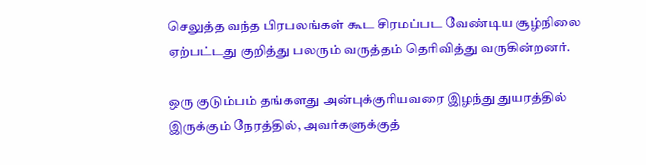செலுத்த வந்த பிரபலங்கள் கூட சிரமப்பட வேண்டிய சூழ்நிலை ஏற்பட்டது குறித்து பலரும் வருத்தம் தெரிவித்து வருகின்றனர்.

ஒரு குடும்பம் தங்களது அன்புக்குரியவரை இழந்து துயரத்தில் இருக்கும் நேரத்தில், அவர்களுக்குத்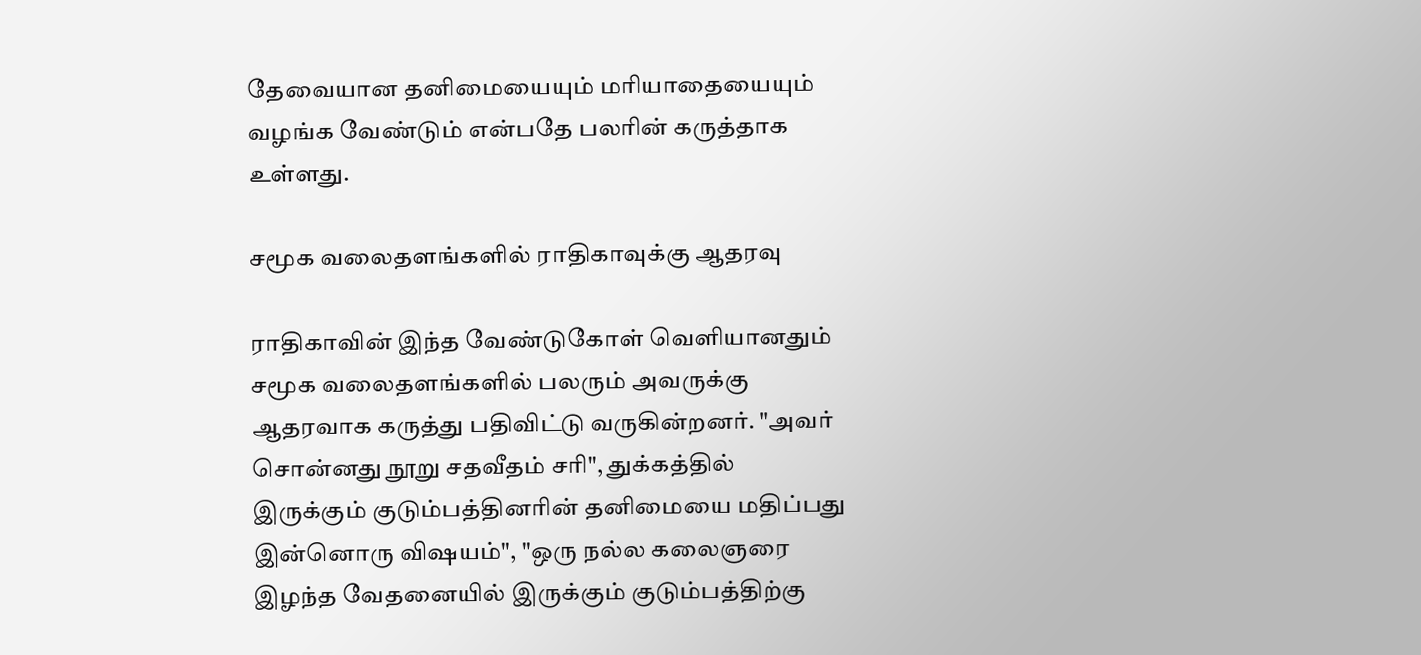தேவையான தனிமையையும் மரியாதையையும் வழங்க வேண்டும் என்பதே பலரின் கருத்தாக உள்ளது.

சமூக வலைதளங்களில் ராதிகாவுக்கு ஆதரவு

ராதிகாவின் இந்த வேண்டுகோள் வெளியானதும் சமூக வலைதளங்களில் பலரும் அவருக்கு ஆதரவாக கருத்து பதிவிட்டு வருகின்றனர். "அவர் சொன்னது நூறு சதவீதம் சரி", துக்கத்தில் இருக்கும் குடும்பத்தினரின் தனிமையை மதிப்பது இன்னொரு விஷயம்", "ஒரு நல்ல கலைஞரை இழந்த வேதனையில் இருக்கும் குடும்பத்திற்கு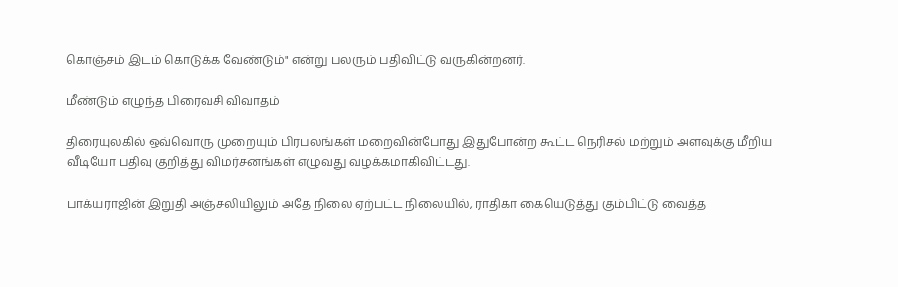கொஞ்சம் இடம் கொடுக்க வேண்டும்" என்று பலரும் பதிவிட்டு வருகின்றனர்.

மீண்டும் எழுந்த பிரைவசி விவாதம்

திரையுலகில் ஒவ்வொரு முறையும் பிரபலங்கள் மறைவின்போது இதுபோன்ற கூட்ட நெரிசல் மற்றும் அளவுக்கு மீறிய வீடியோ பதிவு குறித்து விமர்சனங்கள் எழுவது வழக்கமாகிவிட்டது.

பாக்யராஜின் இறுதி அஞ்சலியிலும் அதே நிலை ஏற்பட்ட நிலையில், ராதிகா கையெடுத்து கும்பிட்டு வைத்த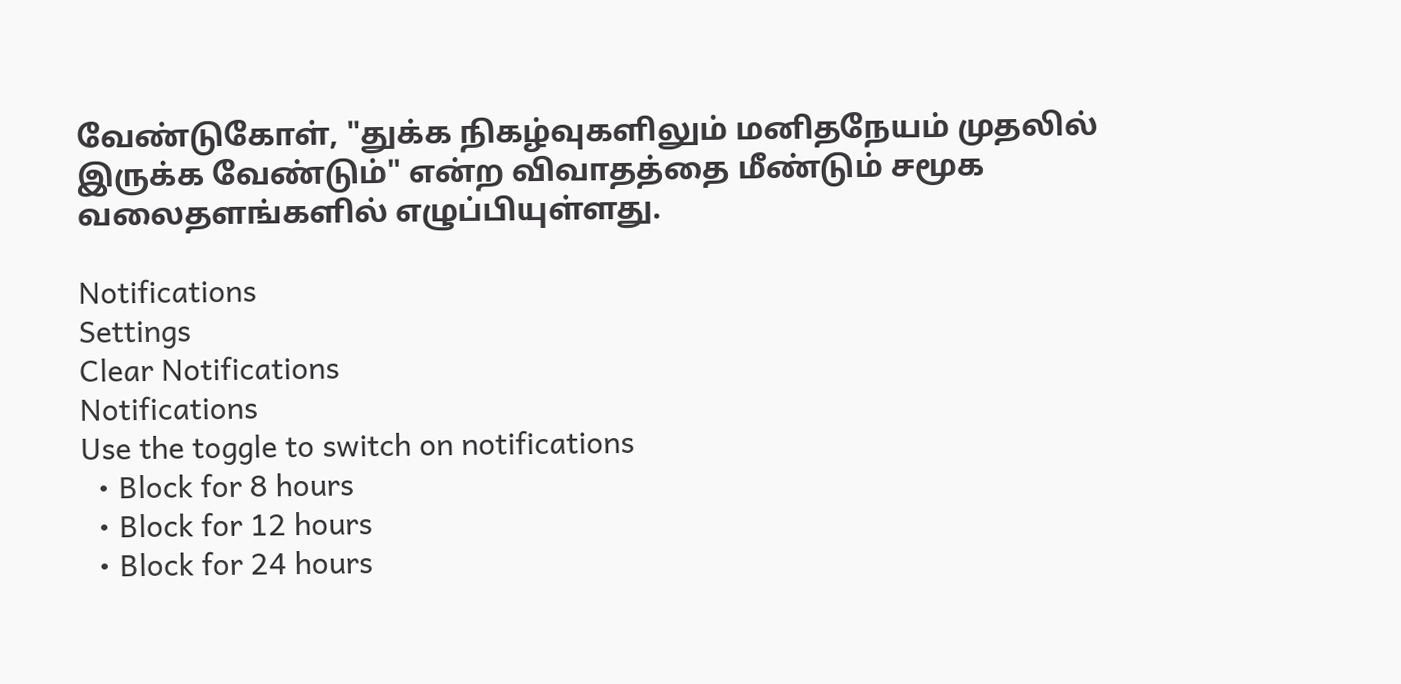வேண்டுகோள், "துக்க நிகழ்வுகளிலும் மனிதநேயம் முதலில் இருக்க வேண்டும்" என்ற விவாதத்தை மீண்டும் சமூக வலைதளங்களில் எழுப்பியுள்ளது.

Notifications
Settings
Clear Notifications
Notifications
Use the toggle to switch on notifications
  • Block for 8 hours
  • Block for 12 hours
  • Block for 24 hours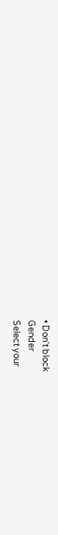• Don't block
Gender
Select your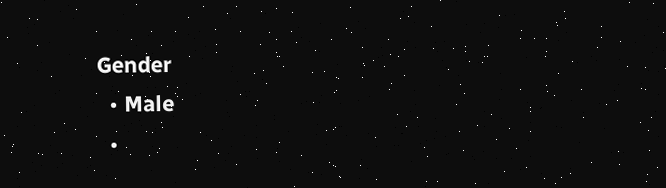Gender
  • Male
  •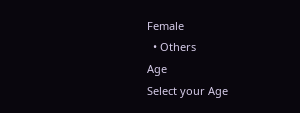Female
  • Others
Age
Select your Age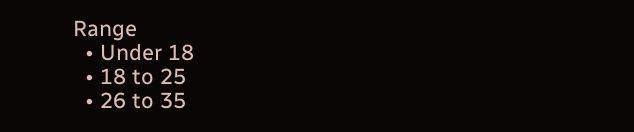Range
  • Under 18
  • 18 to 25
  • 26 to 35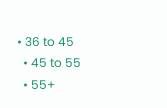• 36 to 45
  • 45 to 55
  • 55+